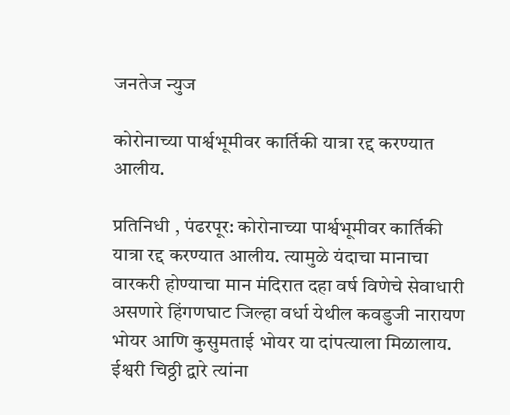जनतेज न्युज

कोरोनाच्या पार्श्वभूमीवर कार्तिकी यात्रा रद्द करण्यात आलीय.

प्रतिनिधी , पंढरपूर: कोरोनाच्या पार्श्वभूमीवर कार्तिकी यात्रा रद्द करण्यात आलीय. त्यामुळे यंदाचा मानाचा वारकरी होण्याचा मान मंदिरात दहा वर्ष विणेचे सेवाधारी असणारे हिंगणघाट जिल्हा वर्धा येथील कवडुजी नारायण भोयर आणि कुसुमताई भोयर या दांपत्याला मिळालाय. ईश्वरी चिठ्ठी द्वारे त्यांना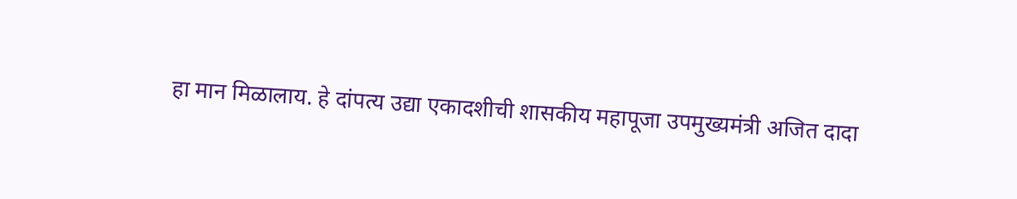हा मान मिळालाय. हे दांपत्य उद्या एकादशीची शासकीय महापूजा उपमुख्यमंत्री अजित दादा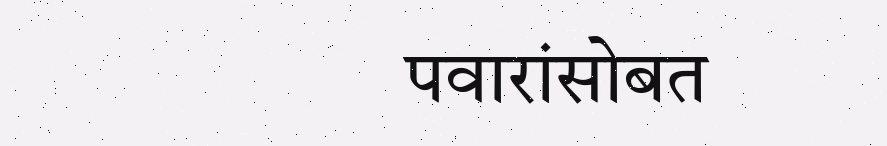पवारांसोबत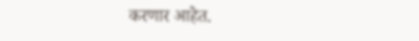करणार आहेत.